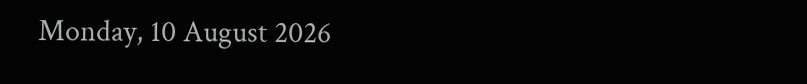Monday, 10 August 2026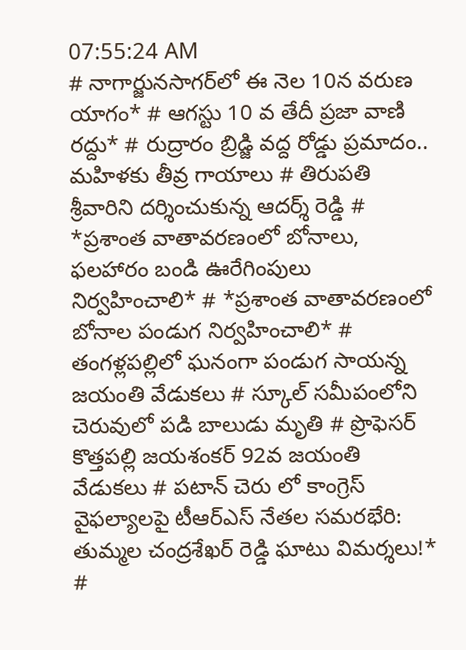07:55:24 AM
# నాగార్జునసాగర్‌లో ఈ నెల 10న వరుణ యాగం* # ఆగస్టు 10 వ తేదీ ప్రజా వాణి రద్దు* # రుద్రారం బ్రిడ్జి వద్ద రోడ్డు ప్రమాదం.. మహిళకు తీవ్ర గాయాలు # తిరుపతి శ్రీవారిని దర్శించుకున్న ఆదర్శ్ రెడ్డి # *ప్రశాంత వాతావరణంలో బోనాలు, ఫలహారం బండి ఊరేగింపులు నిర్వహించాలి* # *ప్రశాంత వాతావరణంలో బోనాల పండుగ నిర్వహించాలి* # తంగళ్లపల్లిలో ఘనంగా పండుగ సాయన్న జయంతి వేడుకలు # స్కూల్ సమీపంలోని చెరువులో పడి బాలుడు మృతి # ప్రొఫెసర్ కొత్తపల్లి జయశంకర్ 92వ జయంతి వేడుకలు # పటాన్ చెరు లో కాంగ్రెస్ వైఫల్యాలపై టీఆర్ఎస్ నేతల సమరభేరి: తుమ్మల చంద్రశేఖర్ రెడ్డి ఘాటు విమర్శలు!* #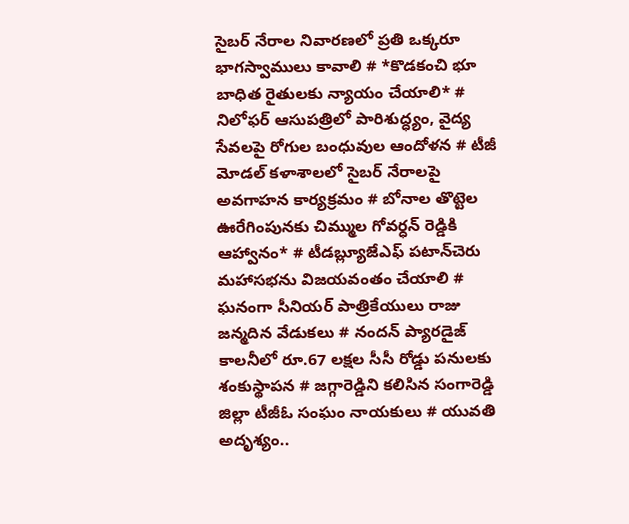సైబర్ నేరాల నివారణలో ప్రతి ఒక్కరూ భాగస్వాములు కావాలి # *కొడకంచి భూ బాధిత రైతులకు న్యాయం చేయాలి* # నిలోఫర్ ఆసుపత్రిలో పారిశుద్ధ్యం, వైద్య సేవలపై రోగుల బంధువుల ఆందోళన # టీజీ మోడల్ కళాశాలలో సైబర్ నేరాలపై అవగాహన కార్యక్రమం # బోనాల తొట్టెల ఊరేగింపునకు చిమ్ముల గోవర్ధన్ రెడ్డికి ఆహ్వానం* # టీడబ్ల్యూజేఎఫ్ పటాన్‌చెరు మహాసభను విజయవంతం చేయాలి # ఘనంగా సీనియర్ పాత్రికేయులు రాజు జన్మదిన వేడుకలు # నందన్ ప్యారడైజ్ కాలనీలో రూ.67 లక్షల సీసీ రోడ్డు పనులకు శంకుస్థాపన # జగ్గారెడ్డిని కలిసిన సంగారెడ్డి జిల్లా టీజీఓ సంఘం నాయకులు # యువతి అదృశ్యం..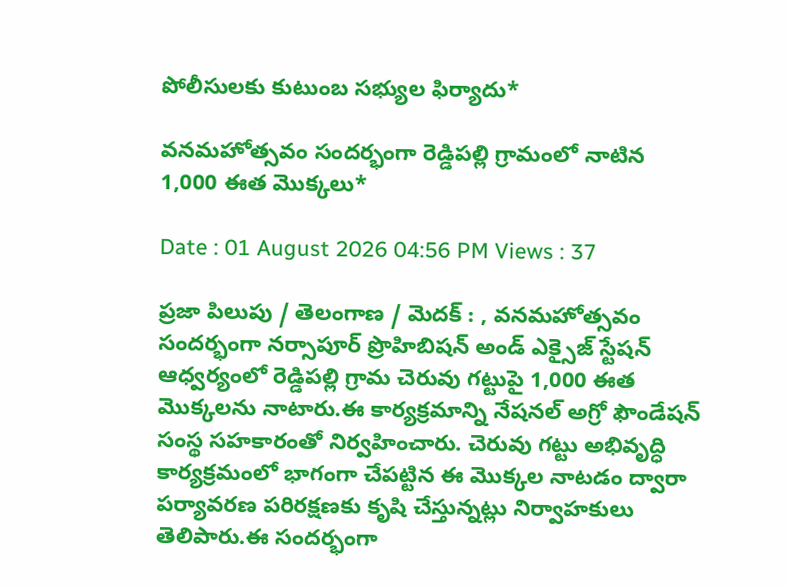పోలీసులకు కుటుంబ సభ్యుల ఫిర్యాదు*

వనమహోత్సవం సందర్భంగా రెడ్డిపల్లి గ్రామంలో నాటిన 1,000 ఈత మొక్కలు*

Date : 01 August 2026 04:56 PM Views : 37

ప్రజా పిలుపు / తెలంగాణ / మెదక్ : , వనమహోత్సవం సందర్భంగా నర్సాపూర్ ప్రొహిబిషన్ అండ్ ఎక్సైజ్ స్టేషన్ ఆధ్వర్యంలో రెడ్డిపల్లి గ్రామ చెరువు గట్టుపై 1,000 ఈత మొక్కలను నాటారు.ఈ కార్యక్రమాన్ని నేషనల్ అగ్రో ఫౌండేషన్ సంస్థ సహకారంతో నిర్వహించారు. చెరువు గట్టు అభివృద్ధి కార్యక్రమంలో భాగంగా చేపట్టిన ఈ మొక్కల నాటడం ద్వారా పర్యావరణ పరిరక్షణకు కృషి చేస్తున్నట్లు నిర్వాహకులు తెలిపారు.ఈ సందర్భంగా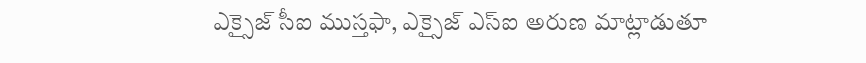ఎక్సైజ్ సీఐ ముస్తఫా, ఎక్సైజ్ ఎస్‌ఐ అరుణ మాట్లాడుతూ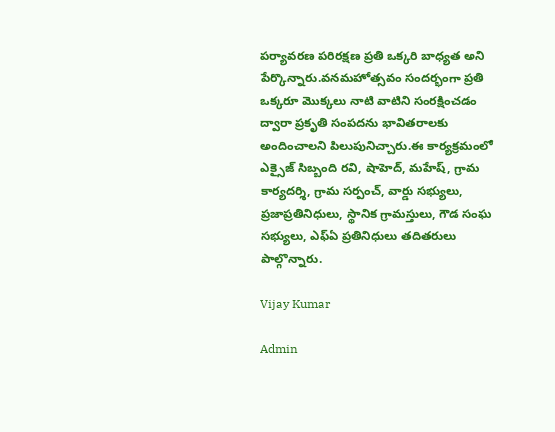పర్యావరణ పరిరక్షణ ప్రతి ఒక్కరి బాధ్యత అని పేర్కొన్నారు.వనమహోత్సవం సందర్భంగా ప్రతి ఒక్కరూ మొక్కలు నాటి వాటిని సంరక్షించడం ద్వారా ప్రకృతి సంపదను భావితరాలకు అందించాలని పిలుపునిచ్చారు.ఈ కార్యక్రమంలో ఎక్సైజ్ సిబ్బంది రవి, షాహెద్, మహేష్, గ్రామ కార్యదర్శి, గ్రామ సర్పంచ్, వార్డు సభ్యులు, ప్రజాప్రతినిధులు, స్థానిక గ్రామస్తులు, గౌడ సంఘ సభ్యులు, ఎఫ్‌ఏ ప్రతినిధులు తదితరులు పాల్గొన్నారు.

Vijay Kumar

Admin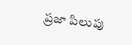ప్రజా పిలుపు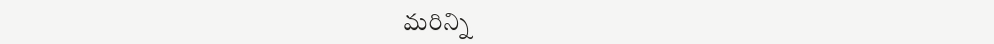మరిన్ని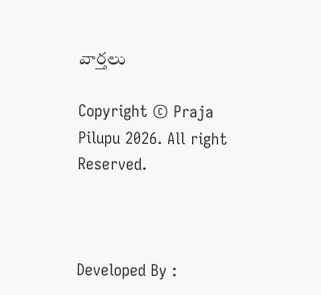వార్తలు

Copyright © Praja Pilupu 2026. All right Reserved.



Developed By :